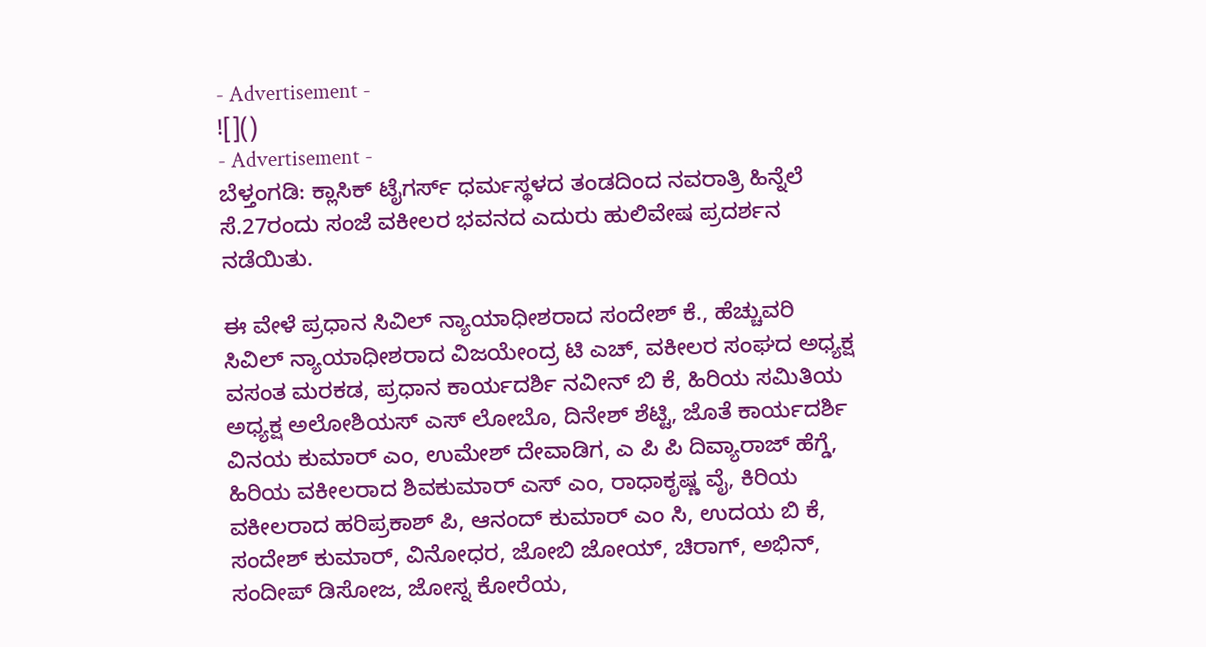- Advertisement -
![]()
- Advertisement -
ಬೆಳ್ತಂಗಡಿ: ಕ್ಲಾಸಿಕ್ ಟೈಗರ್ಸ್ ಧರ್ಮಸ್ಥಳದ ತಂಡದಿಂದ ನವರಾತ್ರಿ ಹಿನ್ನೆಲೆ ಸೆ.27ರಂದು ಸಂಜೆ ವಕೀಲರ ಭವನದ ಎದುರು ಹುಲಿವೇಷ ಪ್ರದರ್ಶನ ನಡೆಯಿತು.

ಈ ವೇಳೆ ಪ್ರಧಾನ ಸಿವಿಲ್ ನ್ಯಾಯಾಧೀಶರಾದ ಸಂದೇಶ್ ಕೆ., ಹೆಚ್ಚುವರಿ ಸಿವಿಲ್ ನ್ಯಾಯಾಧೀಶರಾದ ವಿಜಯೇಂದ್ರ ಟಿ ಎಚ್, ವಕೀಲರ ಸಂಘದ ಅಧ್ಯಕ್ಷ ವಸಂತ ಮರಕಡ, ಪ್ರಧಾನ ಕಾರ್ಯದರ್ಶಿ ನವೀನ್ ಬಿ ಕೆ, ಹಿರಿಯ ಸಮಿತಿಯ ಅಧ್ಯಕ್ಷ ಅಲೋಶಿಯಸ್ ಎಸ್ ಲೋಬೊ, ದಿನೇಶ್ ಶೆಟ್ಟಿ, ಜೊತೆ ಕಾರ್ಯದರ್ಶಿ ವಿನಯ ಕುಮಾರ್ ಎಂ, ಉಮೇಶ್ ದೇವಾಡಿಗ, ಎ ಪಿ ಪಿ ದಿವ್ಯಾರಾಜ್ ಹೆಗ್ಡೆ, ಹಿರಿಯ ವಕೀಲರಾದ ಶಿವಕುಮಾರ್ ಎಸ್ ಎಂ, ರಾಧಾಕೃಷ್ಣ ವೈ, ಕಿರಿಯ ವಕೀಲರಾದ ಹರಿಪ್ರಕಾಶ್ ಪಿ, ಆನಂದ್ ಕುಮಾರ್ ಎಂ ಸಿ, ಉದಯ ಬಿ ಕೆ, ಸಂದೇಶ್ ಕುಮಾರ್, ವಿನೋಧರ, ಜೋಬಿ ಜೋಯ್, ಚಿರಾಗ್, ಅಭಿನ್, ಸಂದೀಪ್ ಡಿಸೋಜ, ಜೋಸ್ನ ಕೋರೆಯ,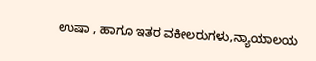ಉಷಾ , ಹಾಗೂ ಇತರ ವಕೀಲರುಗಳು,ನ್ಯಾಯಾಲಯ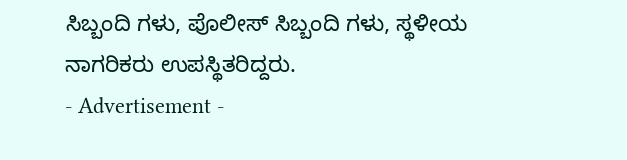ಸಿಬ್ಬಂದಿ ಗಳು, ಪೊಲೀಸ್ ಸಿಬ್ಬಂದಿ ಗಳು, ಸ್ಥಳೀಯ ನಾಗರಿಕರು ಉಪಸ್ಥಿತರಿದ್ದರು.
- Advertisement -